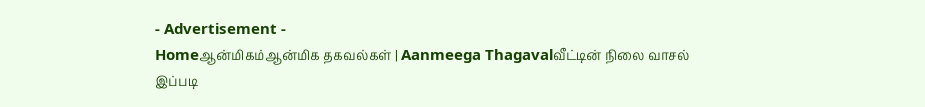- Advertisement -
Homeஆன்மிகம்ஆன்மிக தகவல்கள் | Aanmeega Thagavalவீட்டின் நிலை வாசல் இப்படி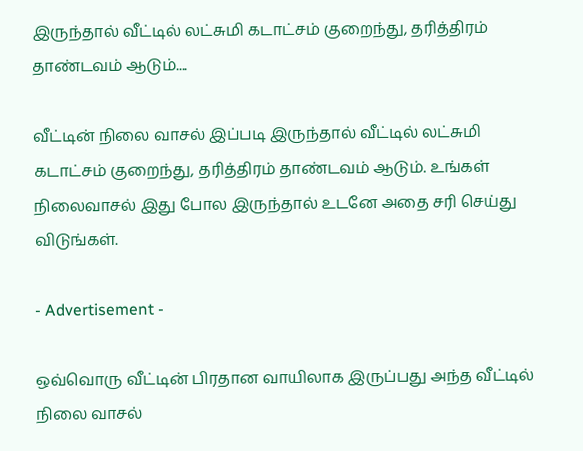இருந்தால் வீட்டில் லட்சுமி கடாட்சம் குறைந்து, தரித்திரம் தாண்டவம் ஆடும்....

வீட்டின் நிலை வாசல் இப்படி இருந்தால் வீட்டில் லட்சுமி கடாட்சம் குறைந்து, தரித்திரம் தாண்டவம் ஆடும். உங்கள் நிலைவாசல் இது போல இருந்தால் உடனே அதை சரி செய்து விடுங்கள்.

- Advertisement -

ஒவ்வொரு வீட்டின் பிரதான வாயிலாக இருப்பது அந்த வீட்டில் நிலை வாசல்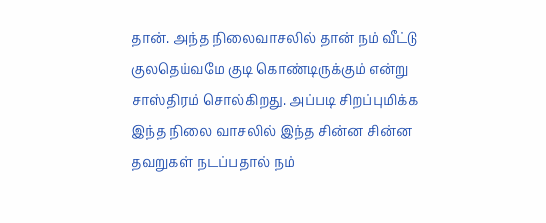தான். அந்த நிலைவாசலில் தான் நம் வீட்டு குலதெய்வமே குடி கொண்டிருக்கும் என்று சாஸ்திரம் சொல்கிறது. அப்படி சிறப்புமிக்க இந்த நிலை வாசலில் இந்த சின்ன சின்ன தவறுகள் நடப்பதால் நம்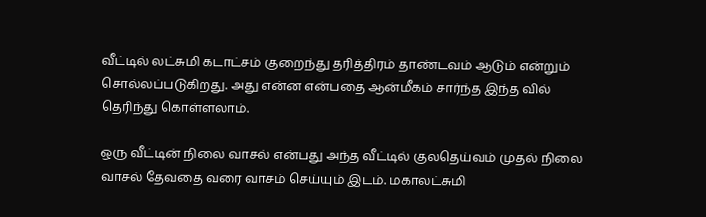வீட்டில் லட்சுமி கடாட்சம் குறைந்து தரித்திரம் தாண்டவம் ஆடும் என்றும் சொல்லப்படுகிறது. அது என்ன என்பதை ஆன்மீகம் சார்ந்த இந்த வில் தெரிந்து கொள்ளலாம்.

ஒரு வீட்டின் நிலை வாசல் என்பது அந்த வீட்டில் குலதெய்வம் முதல் நிலை வாசல் தேவதை வரை வாசம் செய்யும் இடம். மகாலட்சுமி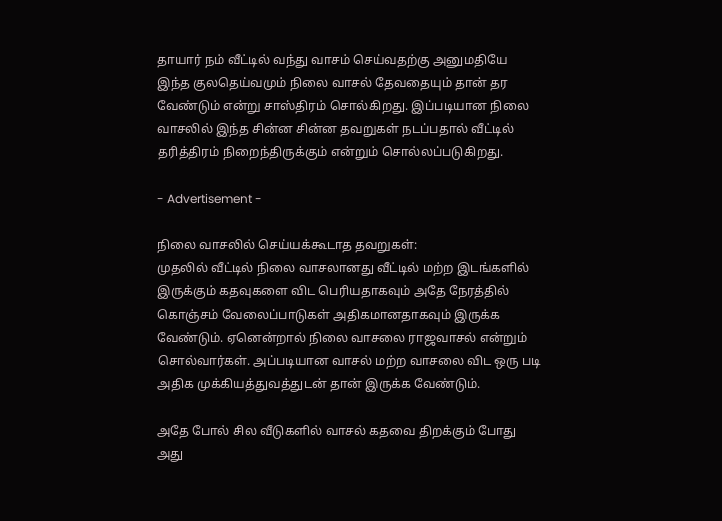தாயார் நம் வீட்டில் வந்து வாசம் செய்வதற்கு அனுமதியே இந்த குலதெய்வமும் நிலை வாசல் தேவதையும் தான் தர வேண்டும் என்று சாஸ்திரம் சொல்கிறது. இப்படியான நிலை வாசலில் இந்த சின்ன சின்ன தவறுகள் நடப்பதால் வீட்டில் தரித்திரம் நிறைந்திருக்கும் என்றும் சொல்லப்படுகிறது.

- Advertisement -

நிலை வாசலில் செய்யக்கூடாத தவறுகள்:
முதலில் வீட்டில் நிலை வாசலானது வீட்டில் மற்ற இடங்களில் இருக்கும் கதவுகளை விட பெரியதாகவும் அதே நேரத்தில் கொஞ்சம் வேலைப்பாடுகள் அதிகமானதாகவும் இருக்க வேண்டும். ஏனென்றால் நிலை வாசலை ராஜவாசல் என்றும் சொல்வார்கள். அப்படியான வாசல் மற்ற வாசலை விட ஒரு படி அதிக முக்கியத்துவத்துடன் தான் இருக்க வேண்டும்.

அதே போல் சில வீடுகளில் வாசல் கதவை திறக்கும் போது அது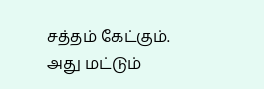சத்தம் கேட்கும். அது மட்டும்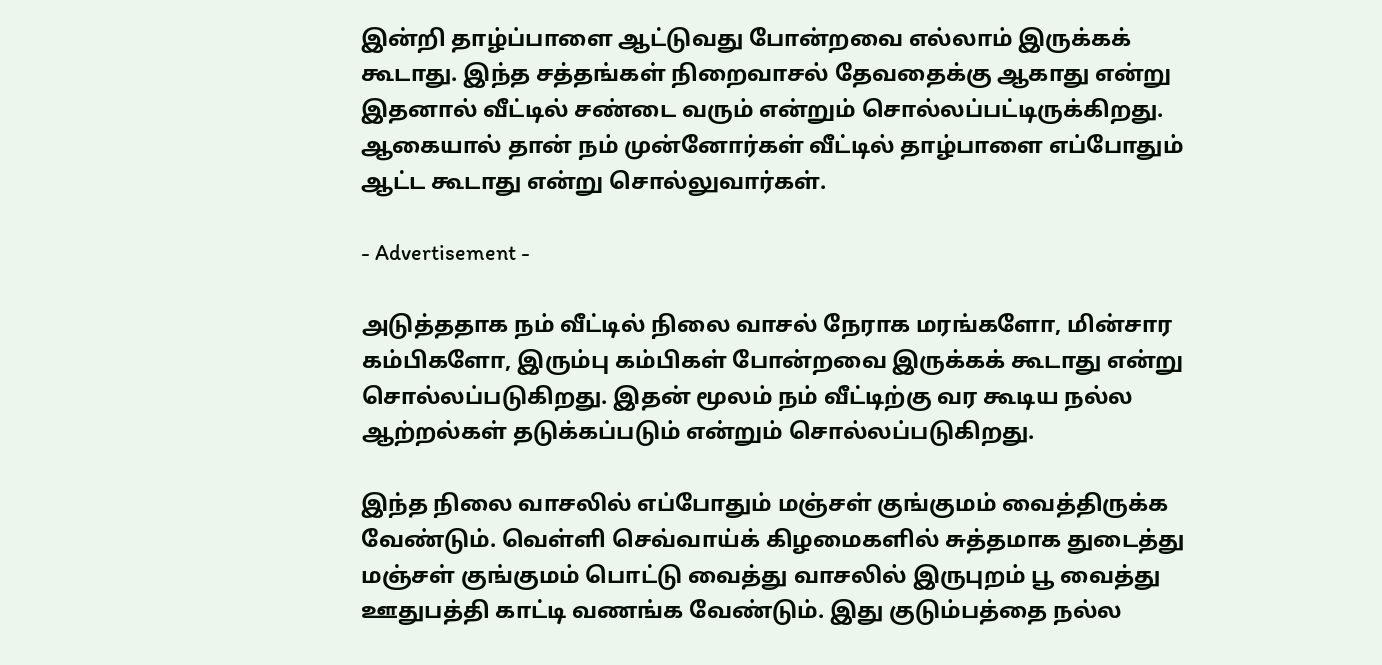இன்றி தாழ்ப்பாளை ஆட்டுவது போன்றவை எல்லாம் இருக்கக் கூடாது. இந்த சத்தங்கள் நிறைவாசல் தேவதைக்கு ஆகாது என்று இதனால் வீட்டில் சண்டை வரும் என்றும் சொல்லப்பட்டிருக்கிறது. ஆகையால் தான் நம் முன்னோர்கள் வீட்டில் தாழ்பாளை எப்போதும் ஆட்ட கூடாது என்று சொல்லுவார்கள்.

- Advertisement -

அடுத்ததாக நம் வீட்டில் நிலை வாசல் நேராக மரங்களோ, மின்சார கம்பிகளோ, இரும்பு கம்பிகள் போன்றவை இருக்கக் கூடாது என்று சொல்லப்படுகிறது. இதன் மூலம் நம் வீட்டிற்கு வர கூடிய நல்ல ஆற்றல்கள் தடுக்கப்படும் என்றும் சொல்லப்படுகிறது.

இந்த நிலை வாசலில் எப்போதும் மஞ்சள் குங்குமம் வைத்திருக்க வேண்டும். வெள்ளி செவ்வாய்க் கிழமைகளில் சுத்தமாக துடைத்து மஞ்சள் குங்குமம் பொட்டு வைத்து வாசலில் இருபுறம் பூ வைத்து ஊதுபத்தி காட்டி வணங்க வேண்டும். இது குடும்பத்தை நல்ல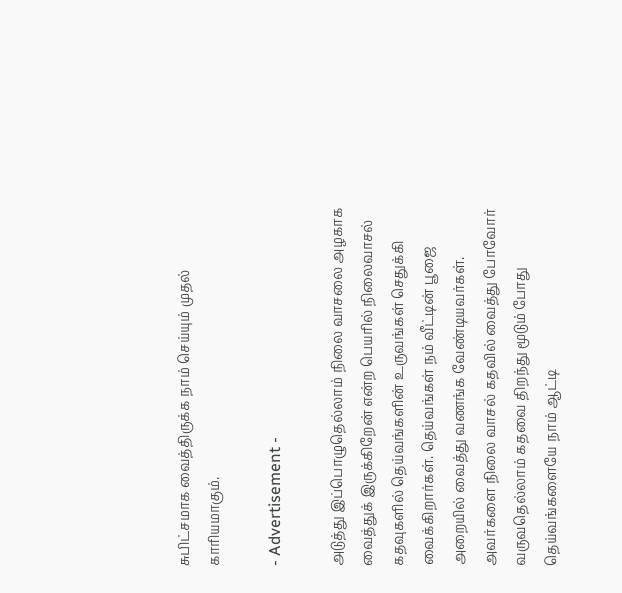சுபிட்சமாக வைத்திருக்க நாம் செய்யும் முதல் காரியமாகும்.

- Advertisement -

அடுத்து இப்பொழுதெல்லாம் நிலை வாசலை அழகாக வைத்துக் இருக்கிறேன் என்ற பெயரில் நிலைவாசல் கதவுகளில் தெய்வங்களின் உருவங்கள் செதுக்கி வைக்கிறார்கள். தெய்வங்கள் நம் வீட்டின் பூஜை அறையில் வைத்து வணங்க வேண்டியவர்கள். அவர்களை நிலை வாசல் கதவில் வைத்து போவோர் வருவதெல்லாம் கதவை திறந்து மூடும் போது தெய்வங்களையே நாம் ஆட்டி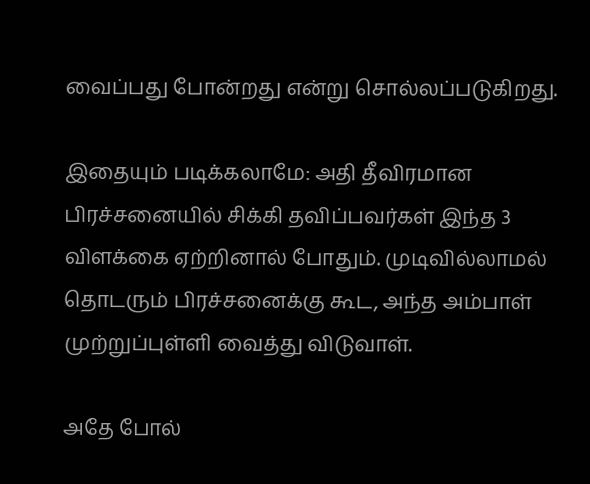வைப்பது போன்றது என்று சொல்லப்படுகிறது.

இதையும் படிக்கலாமே: அதி தீவிரமான பிரச்சனையில் சிக்கி தவிப்பவர்கள் இந்த 3 விளக்கை ஏற்றினால் போதும். முடிவில்லாமல் தொடரும் பிரச்சனைக்கு கூட, அந்த அம்பாள் முற்றுப்புள்ளி வைத்து விடுவாள்.

அதே போல்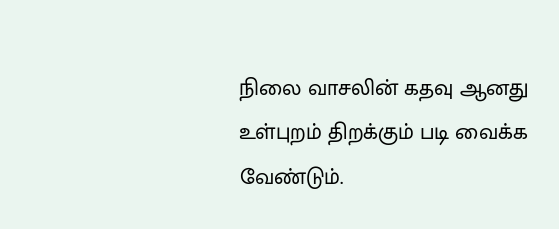நிலை வாசலின் கதவு ஆனது உள்புறம் திறக்கும் படி வைக்க வேண்டும்.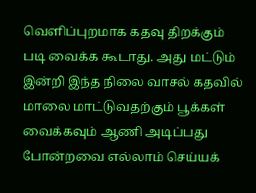வெளிப்புறமாக கதவு திறக்கும் படி வைக்க கூடாது. அது மட்டும் இன்றி இந்த நிலை வாசல் கதவில் மாலை மாட்டுவதற்கும் பூக்கள் வைக்கவும் ஆணி அடிப்பது போன்றவை எல்லாம் செய்யக்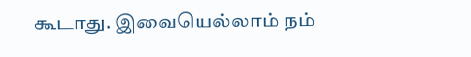கூடாது. இவையெல்லாம் நம்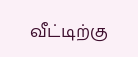வீட்டிற்கு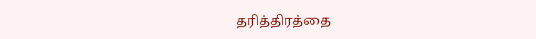தரித்திரத்தை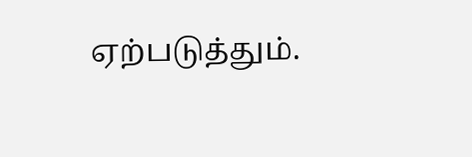ஏற்படுத்தும்.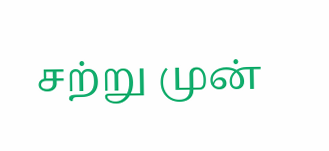சற்று முன்